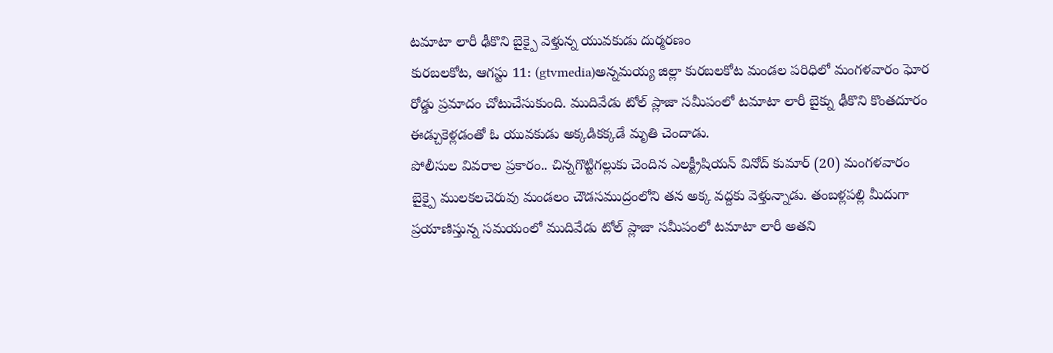టమాటా లారీ ఢీకొని బైక్పై వెళ్తున్న యువకుడు దుర్మరణం
కురబలకోట, ఆగస్టు 11: (gtvmedia)అన్నమయ్య జిల్లా కురబలకోట మండల పరిధిలో మంగళవారం ఘోర రోడ్డు ప్రమాదం చోటుచేసుకుంది. ముదివేడు టోల్ ప్లాజా సమీపంలో టమాటా లారీ బైక్ను ఢీకొని కొంతదూరం ఈడ్చుకెళ్లడంతో ఓ యువకుడు అక్కడికక్కడే మృతి చెందాడు.
పోలీసుల వివరాల ప్రకారం.. చిన్నగొట్టిగల్లుకు చెందిన ఎలక్ట్రీషియన్ వినోద్ కుమార్ (20) మంగళవారం బైక్పై ములకలచెరువు మండలం చౌడసముద్రంలోని తన అక్క వద్దకు వెళ్తున్నాడు. తంబళ్లపల్లి మీదుగా ప్రయాణిస్తున్న సమయంలో ముదివేడు టోల్ ప్లాజా సమీపంలో టమాటా లారీ అతని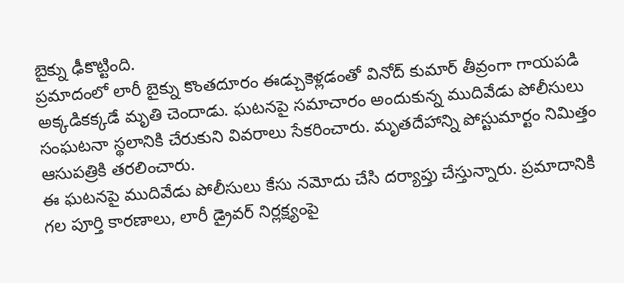బైక్ను ఢీకొట్టింది.
ప్రమాదంలో లారీ బైక్ను కొంతదూరం ఈడ్చుకెళ్లడంతో వినోద్ కుమార్ తీవ్రంగా గాయపడి అక్కడికక్కడే మృతి చెందాడు. ఘటనపై సమాచారం అందుకున్న ముదివేడు పోలీసులు సంఘటనా స్థలానికి చేరుకుని వివరాలు సేకరించారు. మృతదేహాన్ని పోస్టుమార్టం నిమిత్తం ఆసుపత్రికి తరలించారు.
ఈ ఘటనపై ముదివేడు పోలీసులు కేసు నమోదు చేసి దర్యాప్తు చేస్తున్నారు. ప్రమాదానికి గల పూర్తి కారణాలు, లారీ డ్రైవర్ నిర్లక్ష్యంపై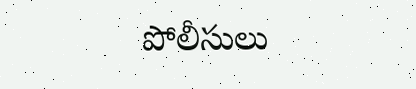పోలీసులు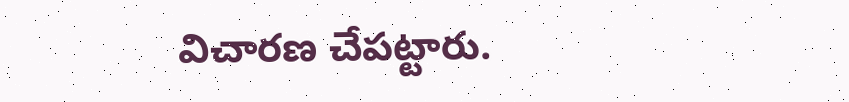విచారణ చేపట్టారు.